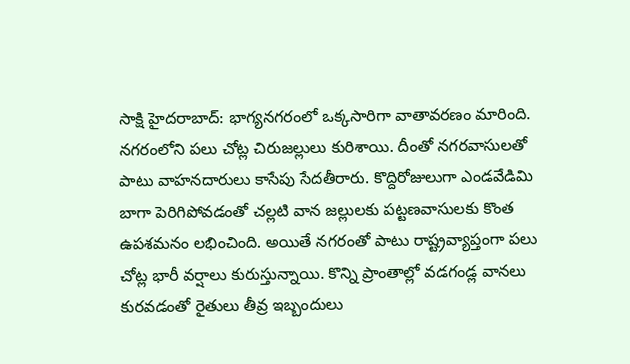సాక్షి హైదరాబాద్: భాగ్యనగరంలో ఒక్కసారిగా వాతావరణం మారింది. నగరంలోని పలు చోట్ల చిరుజల్లులు కురిశాయి. దీంతో నగరవాసులతో పాటు వాహనదారులు కాసేపు సేదతీరారు. కొద్దిరోజులుగా ఎండవేడిమి బాగా పెరిగిపోవడంతో చల్లటి వాన జల్లులకు పట్టణవాసులకు కొంత ఉపశమనం లభించింది. అయితే నగరంతో పాటు రాష్ట్రవ్యాప్తంగా పలు చోట్ల భారీ వర్షాలు కురుస్తున్నాయి. కొన్ని ప్రాంతాల్లో వడగండ్ల వానలు కురవడంతో రైతులు తీవ్ర ఇబ్బందులు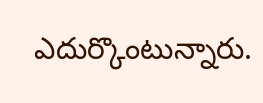ఎదుర్కొంటున్నారు.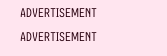ADVERTISEMENT
ADVERTISEMENT